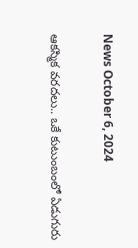News October 6, 2024

ఆకస్మిక వరదలు.. ఒకే కుటుంబంలో ఏడుగురు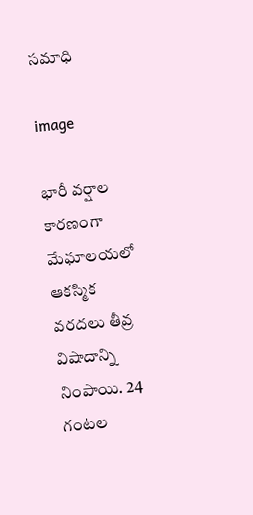సమాధి

image

భారీ వర్షాల కారణంగా మేఘాలయలో ఆకస్మిక వరదలు తీవ్ర విషాదాన్ని నింపాయి. 24 గంటల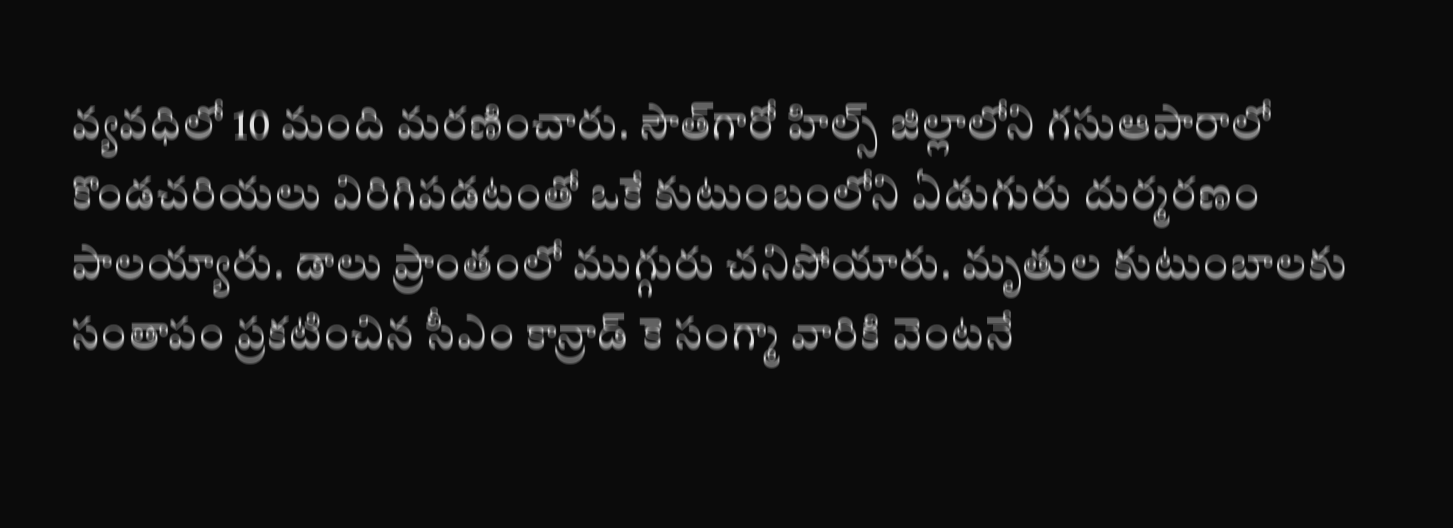వ్యవధిలో 10 మంది మరణించారు. సౌత్‌గారో హిల్స్ జిల్లాలోని గసుఆపారాలో కొండచరియలు విరిగిపడటంతో ఒకే కుటుంబంలోని ఏడుగురు దుర్మరణం పాలయ్యారు. డాలు ప్రాంతంలో ముగ్గురు చనిపోయారు. మృతుల కుటుంబాలకు సంతాపం ప్రకటించిన సీఎం కాన్రాడ్ కె సంగ్మా వారికి వెంటనే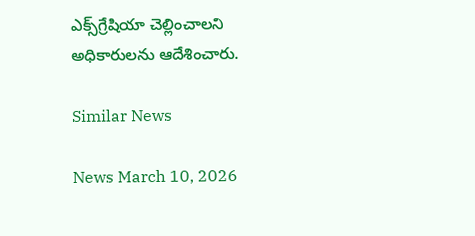ఎక్స్‌గ్రేషియా చెల్లించాలని అధికారులను ఆదేశించారు.

Similar News

News March 10, 2026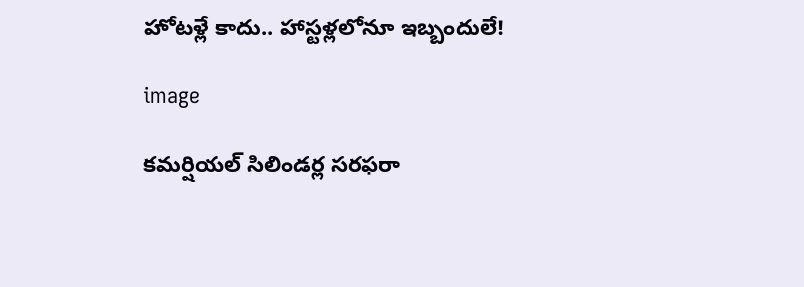హోటళ్లే కాదు.. హాస్టళ్లలోనూ ఇబ్బందులే!

image

కమర్షియల్ సిలిండర్ల సరఫరా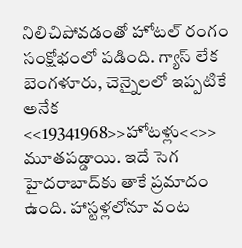నిలిచిపోవడంతో హోటల్ రంగం సంక్షోభంలో పడింది. గ్యాస్ లేక బెంగళూరు, చెన్నైలలో ఇప్పటికే అనేక <<19341968>>హోటళ్లు<<>> మూతపడ్డాయి. ఇదే సెగ హైదరాబాద్‌కు తాకే ప్రమాదం ఉంది. హాస్టళ్లలోనూ వంట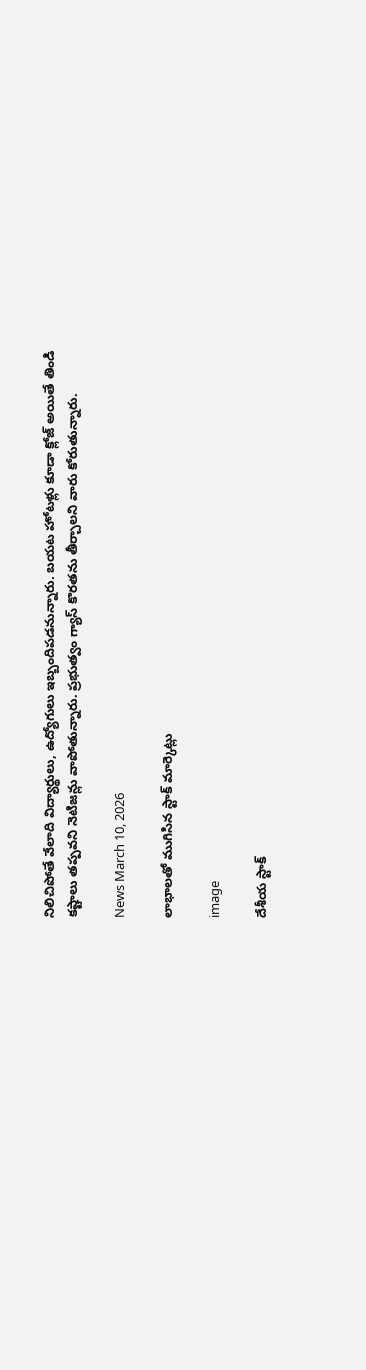నిలిచిపోతే వేలాది విద్యార్థులు, ఉద్యోగులు ఇబ్బందిపడనున్నారు. బయట హోటళ్లు కూడా క్లోజ్ అయితే తిండి కష్టాలు తప్పవని నెటిజన్లు వాపోతున్నారు. ప్రభుత్వం గ్యాస్ కొరతను తీర్చాలని వారు కోరుతున్నారు.

News March 10, 2026

లాభాలతో ముగిసిన స్టాక్ మార్కెట్లు

image

దేశీయ స్టాక్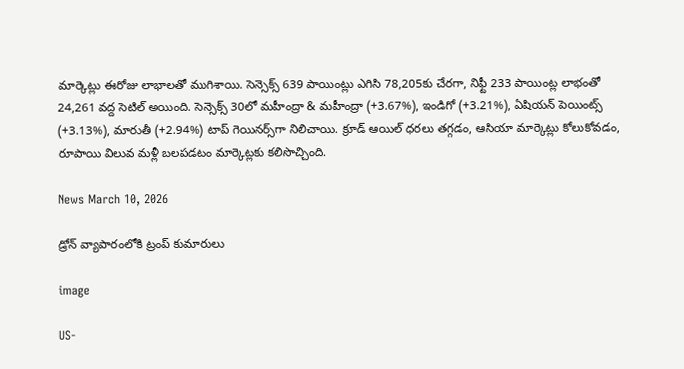మార్కెట్లు ఈరోజు లాభాలతో ముగిశాయి. సెన్సెక్స్ 639 పాయింట్లు ఎగిసి 78,205కు చేరగా, నిఫ్టీ 233 పాయింట్ల లాభంతో 24,261 వద్ద సెటిల్ అయింది. సెన్సెక్స్ 30లో మహీంద్రా & మహీంద్రా (+3.67%), ఇండిగో (+3.21%), ఏషియన్ పెయింట్స్ (+3.13%), మారుతీ (+2.94%) టాప్ గెయినర్స్‌గా నిలిచాయి. క్రూడ్ ఆయిల్ ధరలు తగ్గడం, ఆసియా మార్కెట్లు కోలుకోవడం, రూపాయి విలువ మళ్లీ బలపడటం మార్కెట్లకు కలిసొచ్చింది.

News March 10, 2026

డ్రోన్ వ్యాపారంలోకి ట్రంప్ కుమారులు

image

US-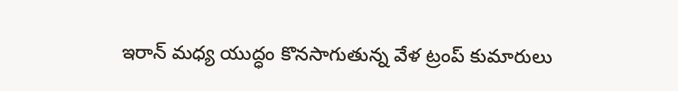ఇరాన్ మధ్య యుద్ధం కొనసాగుతున్న వేళ ట్రంప్ కుమారులు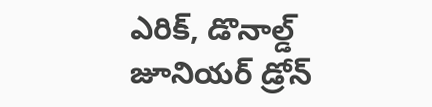ఎరిక్, డొనాల్డ్ జూనియర్ డ్రోన్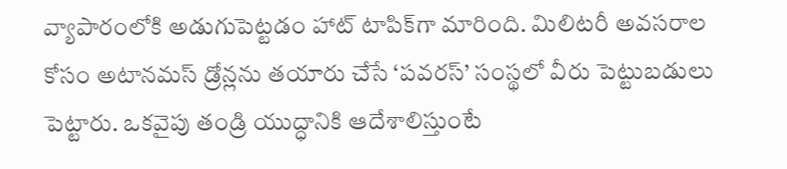వ్యాపారంలోకి అడుగుపెట్టడం హాట్ టాపిక్‌గా మారింది. మిలిటరీ అవసరాల కోసం అటానమస్ డ్రోన్లను తయారు చేసే ‘పవరస్’ సంస్థలో వీరు పెట్టుబడులు పెట్టారు. ఒకవైపు తండ్రి యుద్ధానికి ఆదేశాలిస్తుంటే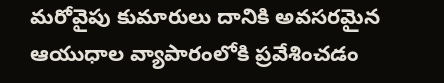మరోవైపు కుమారులు దానికి అవసరమైన ఆయుధాల వ్యాపారంలోకి ప్రవేశించడం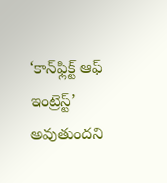‘కాన్‌ఫ్లిక్ట్ ఆఫ్ ఇంట్రెస్ట్’ అవుతుందని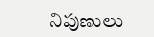నిపుణులు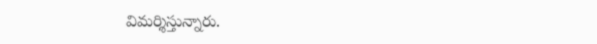విమర్శిస్తున్నారు.